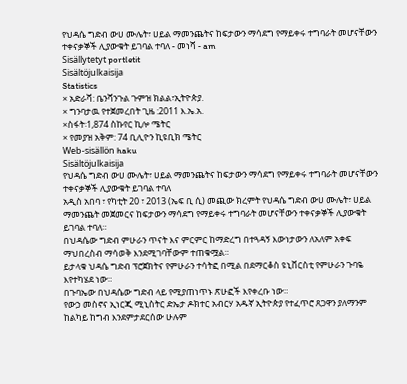የህዳሴ ግድብ ውሀ ሙሌት፣ ሀይል ማመንጨትና ከፍታውን ማሳደግ የማይቀሩ ተግባራት መሆናቸውን ተቀናቃኞች ሊያውቁት ይገባል ተባለ - መነሻ - am
Sisällytetyt portletit
Sisältöjulkaisija
Statistics
× አድራሻ: ቤንሻንጉል ጉምዝ ክልል፣ኢትዮጵያ.
× ግንባታዉ የተጀመረበት ጊዜ :2011 እ.ኤ.አ.
×ስፋት፡1,874 ስኩየር ኪሎ ሜትር
× የመያዝ አቅም: 74 ቢሊዮን ኪዩቢክ ሜትር
Web-sisällön haku
Sisältöjulkaisija
የህዳሴ ግድብ ውሀ ሙሌት፣ ሀይል ማመንጨትና ከፍታውን ማሳደግ የማይቀሩ ተግባራት መሆናቸውን ተቀናቃኞች ሊያውቁት ይገባል ተባለ
አዲስ አበባ ፣ የካቲት 20 ፣ 2013 (ኤፍ ቢ ሲ) መጪው ክረምት የህዳሴ ግድብ ውሀ ሙሌት፣ ሀይል ማመንጨት መጀመርና ከፍታውን ማሳደግ የማይቀሩ ተግባራት መሆናቸውን ተቀናቃኞች ሊያውቁት ይገባል ተባለ።
በህዳሴው ግድብ ምሁራን ጥናት እና ምርምር ከማድረግ በተጓዳኝ እውነታውን ለአለም አቀፍ ማህበረስብ ማሳወቅ እንደሚገባቸውም ተጠቁሟል።
ይታላቁ ህዳሴ ግድብ ፕሮጀክትና የምሁራን ተሳትፎ በሚል በደማርቆስ ዩኒቨርስቲ የምሁራን ጉባዬ እየተካሄደ ነው።
በጉባኤው በህዳሴው ግድብ ላይ የሚያጠነጥኑ ጽሁፎች እየቀረቡ ነው።
የውኃ መስኖና ኢነርጂ ሚኒስትር ድኤታ ዶክተር አብርሃ አዱኛ ኢትዮጵያ የተፈጥሮ ጸጋዋን ያለማንም ከልካይ ከግብ እንደምታደርሰው ሁሉም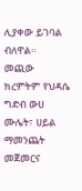ሊያቀው ይገባል ብለዋል።
መጪው ክረምትም የህዳሴ ግድብ ውሀ ሙሌት፣ ሀይል ማመንጨት መጀመርና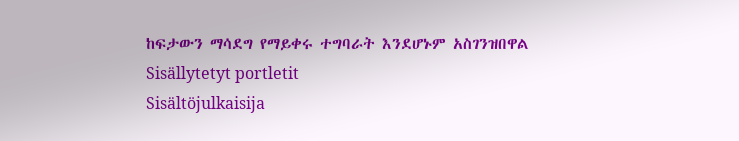ከፍታውን ማሳደግ የማይቀሩ ተግባራት እንደሆኑም አስገንዝበዋል
Sisällytetyt portletit
Sisältöjulkaisija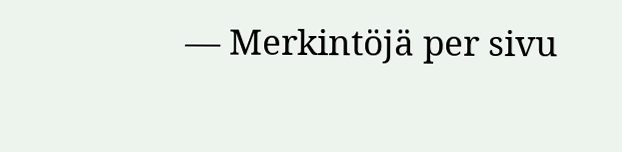— Merkintöjä per sivu